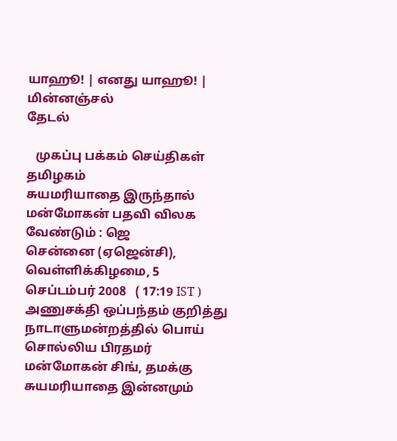யாஹூ! | எனது யாஹூ! | மின்னஞ்சல்
தேடல்

   முகப்பு பக்கம் செய்திகள் தமிழகம்
சுயமரியாதை இருந்தால் மன்மோகன் பதவி விலக வேண்டும் : ஜெ
சென்னை (ஏஜென்சி), வெள்ளிக்கிழமை, 5 செப்டம்பர் 2008   ( 17:19 IST )
அணுச‌‌க்‌தி ஒ‌ப்ப‌ந்த‌ம் குறித்து நாடாளும‌ன்ற‌த்த‌ி‌‌ல் பொ‌ய் சொ‌ல்‌லிய பிரதமர் ம‌ன்மோக‌ன் ‌சி‌ங், தமக்கு சுயமரியாதை இன்னமும்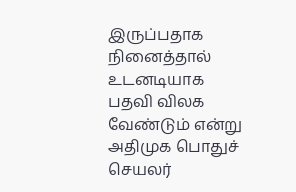இருப்பதாக நினைத்தால் உடனடியாக பத‌வி ‌விலக வே‌ண்டு‌ம் எ‌ன்று அதிமுக பொது‌ச் செயல‌ர்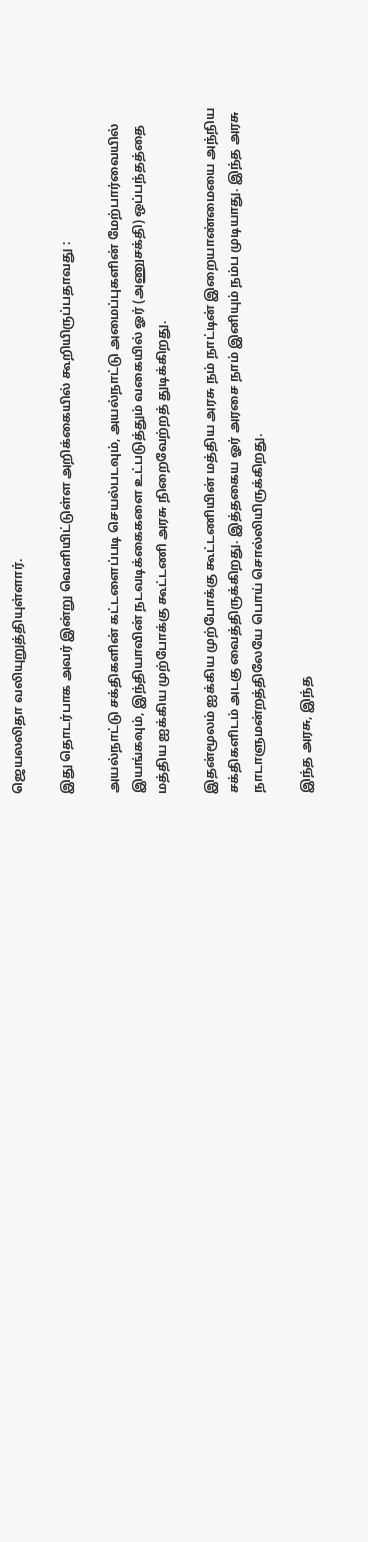ஜெயல‌லிதா வ‌லியுறு‌த்‌தியு‌ள்ளா‌ர்.

இது தொட‌ர்பாக அவ‌ர் இ‌ன்று வெ‌ளி‌யி‌ட்டு‌ள்ள அ‌றி‌க்கை‌யி‌ல் கூறியிருப்பதாவது :

அய‌ல்நாட்டு சக்திகளின் கட்டளைப்படி செயல்படவும், அய‌ல்நாட்டு அமைப்புகளின் மேற்பார்வையில் இயங்கவும், இந்தியாவின் நடவடிக்கைகளை உட்படுத்தும் வகையில் ஓர் (அணுசக்தி) ஒப்பந்தத்தை மத்திய ஐக்கிய முற்போக்கு கூட்டணி அரசு நிறைவேற்றத் துடிக்கிறது.

இதன்மூலம் ஐக்கிய முற்போக்கு கூட்டணியின் மத்திய அரசு நம் நாட்டின் இறையாண்மையை அந்நிய சக்திகளிடம் அடகு வைத்திருக்கிறது. இத்தகைய ஓர் அரசை நாம் இனியும் நம்ப முடியாது. இந்த அரசு நாடாளுமன்றத்திலேயே பொய் சொல்லியிருக்கிறது.

இந்த அரசு, இந்த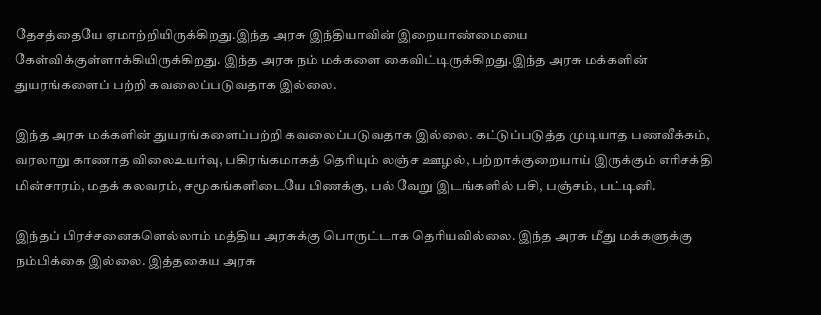தேசத்தையே ஏமாற்றியிருக்கிறது.இந்த அரசு இந்தியாவின் இறையாண்மையை கேள்விக்குள்ளாக்கியிருக்கிறது. இந்த அரசு நம் மக்களை கைவிட்டிருக்கிறது.இந்த அரசு மக்களின் துயரங்களைப் பற்றி கவலைப்படுவதாக இல்லை.

இந்த அரசு மக்களின் துயரங்களைப்பற்றி கவலைப்படுவதாக இல்லை. கட்டுப்படுத்த முடியாத பணவீக்கம், வரலாறு காணாத விலைஉயர்வு, பகிரங்கமாகத் தெரியும் லஞ்ச ஊழல், பற்றாக்குறையாய் இருக்கும் எரிசக்தி மின்சாரம், மதக் கலவரம், சமூகங்களிடையே பிணக்கு, பல் வேறு இடங்களில் பசி, பஞ்சம், பட்டினி.

இந்தப் பிரச்சனைகளெல்லாம் மத்திய அரசுக்கு பொருட்டாக தெரியவில்லை. இந்த அரசு மீது மக்களுக்கு நம்பிக்கை இல்லை. இத்தகைய அரசு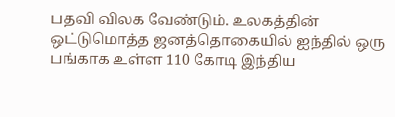பதவி விலக வேண்டும். உலகத்தின் ஒட்டுமொத்த ஜனத்தொகையில் ஐந்தில் ஒரு பங்காக உள்ள 110 கோடி இந்திய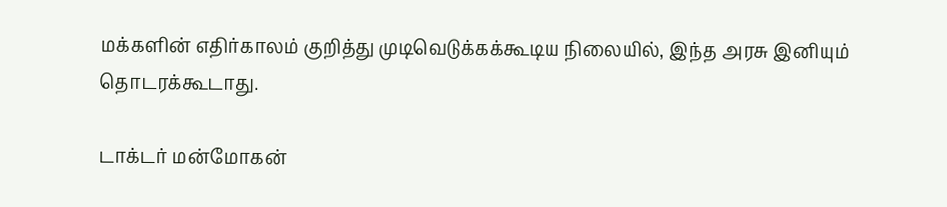மக்களின் எதிர்காலம் குறித்து முடிவெடுக்கக்கூடிய நிலையில், இந்த அரசு இனியும் தொடரக்கூடாது.

டாக்டர் மன்மோகன்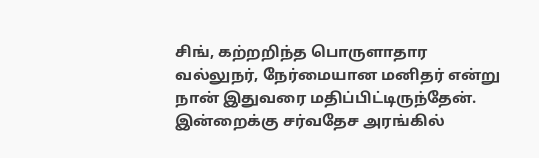சிங், கற்றறிந்த பொருளாதார வல்லுநர், நேர்மையான மனிதர் என்று நான் இதுவரை மதிப்பிட்டிருந்தேன். இன்றைக்கு சர்வதேச அரங்கில்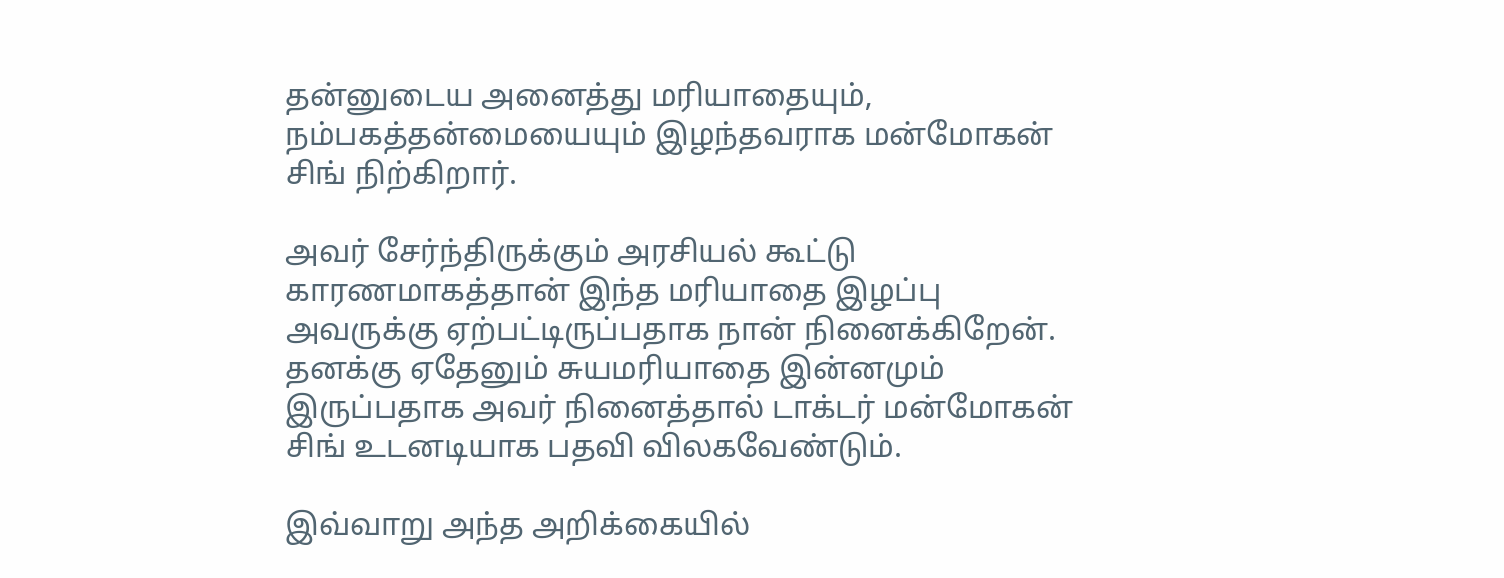தன்னுடைய அனைத்து மரியாதையும், நம்பகத்தன்மையையும் இழந்தவராக மன்மோகன் சிங் நிற்கிறார்.

அவர் சேர்ந்திருக்கும் அரசியல் கூட்டு காரணமாகத்தான் இந்த மரியாதை இழப்பு அவருக்கு ஏற்பட்டிருப்பதாக நான் நினைக்கிறேன். தனக்கு ஏதேனும் சுயமரியாதை இன்னமும் இருப்பதாக அவர் நினைத்தால் டாக்டர் மன்மோகன் சிங் உடனடியாக பதவி விலகவேண்டும்.

இவ்வாறு அந்த அறிக்கையில்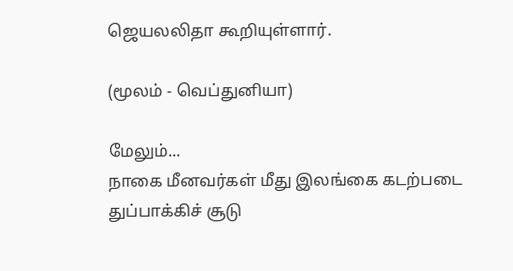ஜெயல‌லிதா கூறியு‌ள்ளா‌ர்.

(மூலம் - வெப்துனியா)

மேலும்...
நாகை மீனவர்கள் மீது இலங்கை கடற்படை துப்பாக்கிச் சூடு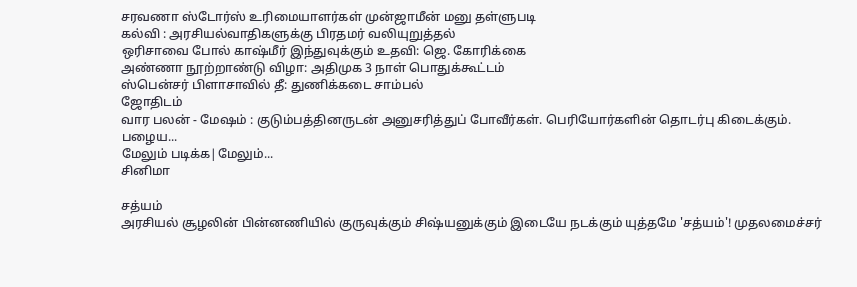சரவணா ஸ்டோர்ஸ் உரிமையாளர்கள் முன்ஜாமீன் மனு தள்ளுபடி
கல்வி : அரசியல்வாதிகளுக்கு பிரதமர் வலியுறுத்தல்
ஒரிசாவை போல் காஷ்மீர் இந்துவுக்கும் உதவி: ஜெ. கோரிக்கை
அண்ணா நூற்றாண்டு விழா: அதிமுக 3 நாள் பொதுக்கூட்டம்
ஸ்பென்சர் பிளாசாவில் தீ: துணிக்கடை சாம்பல்
ஜோதிடம்
வார பலன் - மேஷம் : குடும்பத்தினருடன் அனுசரித்துப் போவீர்கள். பெரியோர்களின் தொடர்பு கிடைக்கும். பழைய...
மேலும் படிக்க|மேலும்...
சினிமா

சத்யம்
அரசியல் சூழலின் பின்னணியில் குருவுக்கும் சிஷ்யனுக்கும் இடையே நடக்கும் யுத்தமே 'சத்யம்'! முதலமைச்சர்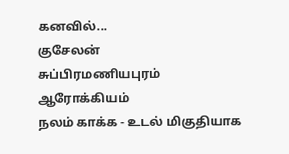கனவில்...
குசேலன்
சுப்பிரமணியபுரம்
ஆரோக்கியம்
நலம் காக்க - உடல் மிகுதியாக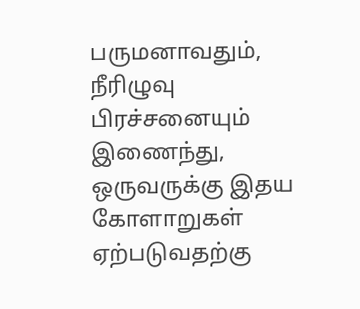பருமனாவதும், நீரிழுவு பிரச்சனையும் இணைந்து, ஒருவருக்கு இதய கோளாறுகள் ஏற்படுவதற்கு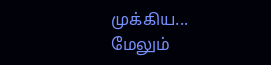முக்கிய...
மேலும்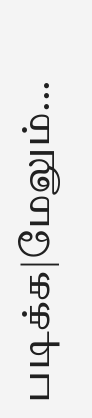படிக்க|மேலும்...